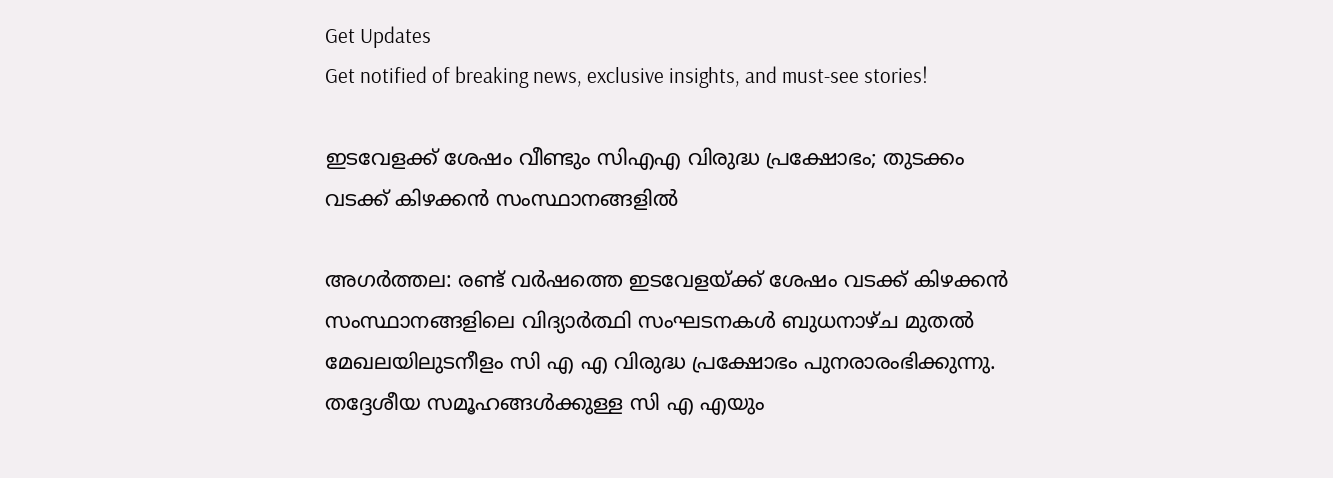Get Updates
Get notified of breaking news, exclusive insights, and must-see stories!

ഇടവേളക്ക് ശേഷം വീണ്ടും സിഎഎ വിരുദ്ധ പ്രക്ഷോഭം; തുടക്കം വടക്ക് കിഴക്കന്‍ സംസ്ഥാനങ്ങളില്‍

അഗര്‍ത്തല: രണ്ട് വര്‍ഷത്തെ ഇടവേളയ്ക്ക് ശേഷം വടക്ക് കിഴക്കന്‍ സംസ്ഥാനങ്ങളിലെ വിദ്യാര്‍ത്ഥി സംഘടനകള്‍ ബുധനാഴ്ച മുതല്‍ മേഖലയിലുടനീളം സി എ എ വിരുദ്ധ പ്രക്ഷോഭം പുനരാരംഭിക്കുന്നു. തദ്ദേശീയ സമൂഹങ്ങള്‍ക്കുള്ള സി എ എയും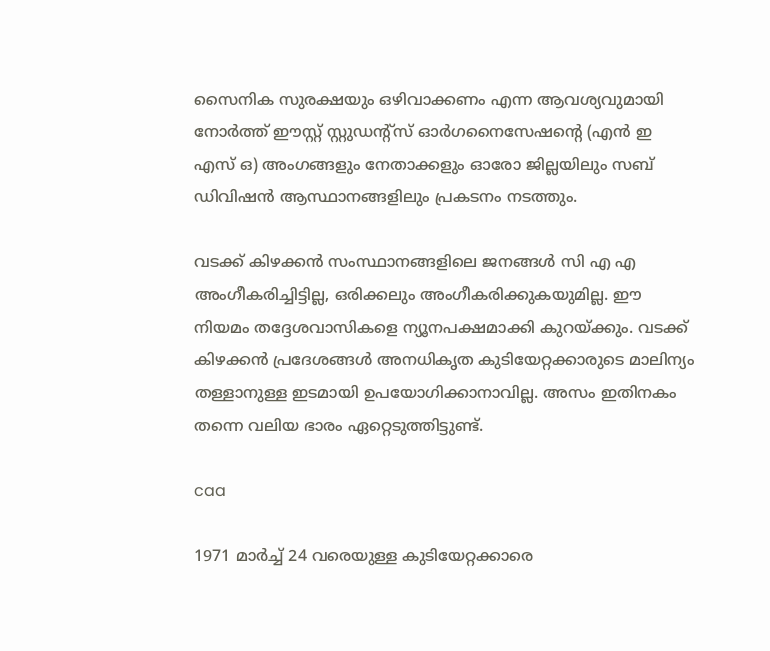സൈനിക സുരക്ഷയും ഒഴിവാക്കണം എന്ന ആവശ്യവുമായി നോര്‍ത്ത് ഈസ്റ്റ് സ്റ്റുഡന്റ്‌സ് ഓര്‍ഗനൈസേഷന്റെ (എന്‍ ഇ എസ് ഒ) അംഗങ്ങളും നേതാക്കളും ഓരോ ജില്ലയിലും സബ് ഡിവിഷന്‍ ആസ്ഥാനങ്ങളിലും പ്രകടനം നടത്തും.

വടക്ക് കിഴക്കന്‍ സംസ്ഥാനങ്ങളിലെ ജനങ്ങള്‍ സി എ എ അംഗീകരിച്ചിട്ടില്ല, ഒരിക്കലും അംഗീകരിക്കുകയുമില്ല. ഈ നിയമം തദ്ദേശവാസികളെ ന്യൂനപക്ഷമാക്കി കുറയ്ക്കും. വടക്ക് കിഴക്കന്‍ പ്രദേശങ്ങള്‍ അനധികൃത കുടിയേറ്റക്കാരുടെ മാലിന്യം തള്ളാനുള്ള ഇടമായി ഉപയോഗിക്കാനാവില്ല. അസം ഇതിനകം തന്നെ വലിയ ഭാരം ഏറ്റെടുത്തിട്ടുണ്ട്.

caa

1971 മാര്‍ച്ച് 24 വരെയുള്ള കുടിയേറ്റക്കാരെ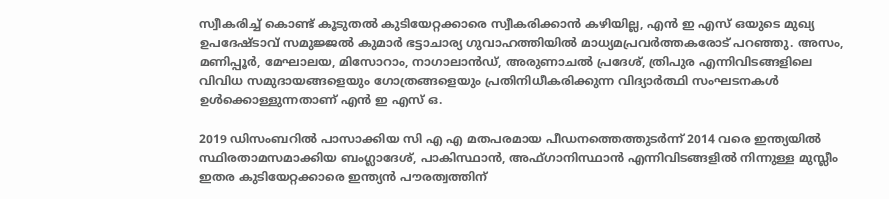സ്വീകരിച്ച് കൊണ്ട് കൂടുതല്‍ കുടിയേറ്റക്കാരെ സ്വീകരിക്കാന്‍ കഴിയില്ല, എന്‍ ഇ എസ് ഒയുടെ മുഖ്യ ഉപദേഷ്ടാവ് സമുജ്ജല്‍ കുമാര്‍ ഭട്ടാചാര്യ ഗുവാഹത്തിയില്‍ മാധ്യമപ്രവര്‍ത്തകരോട് പറഞ്ഞു. അസം, മണിപ്പൂര്‍, മേഘാലയ, മിസോറാം, നാഗാലാന്‍ഡ്, അരുണാചല്‍ പ്രദേശ്, ത്രിപുര എന്നിവിടങ്ങളിലെ വിവിധ സമുദായങ്ങളെയും ഗോത്രങ്ങളെയും പ്രതിനിധീകരിക്കുന്ന വിദ്യാര്‍ത്ഥി സംഘടനകള്‍ ഉള്‍ക്കൊള്ളുന്നതാണ് എന്‍ ഇ എസ് ഒ.

2019 ഡിസംബറില്‍ പാസാക്കിയ സി എ എ മതപരമായ പീഡനത്തെത്തുടര്‍ന്ന് 2014 വരെ ഇന്ത്യയില്‍ സ്ഥിരതാമസമാക്കിയ ബംഗ്ലാദേശ്, പാകിസ്ഥാന്‍, അഫ്ഗാനിസ്ഥാന്‍ എന്നിവിടങ്ങളില്‍ നിന്നുള്ള മുസ്ലീം ഇതര കുടിയേറ്റക്കാരെ ഇന്ത്യന്‍ പൗരത്വത്തിന്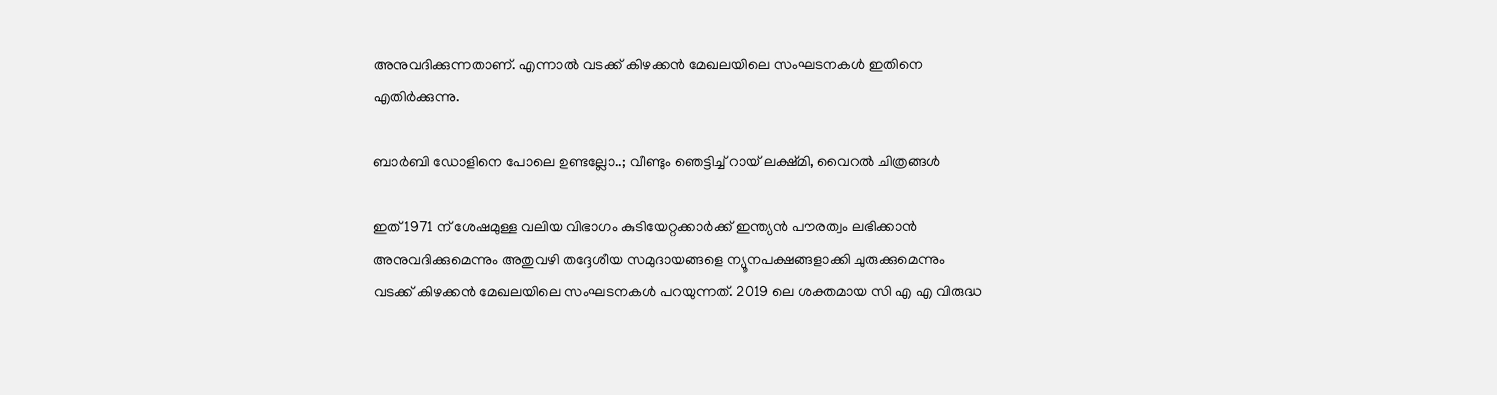അനുവദിക്കുന്നതാണ്. എന്നാല്‍ വടക്ക് കിഴക്കന്‍ മേഖലയിലെ സംഘടനകള്‍ ഇതിനെ എതിര്‍ക്കുന്നു.

ബാര്‍ബി ഡോളിനെ പോലെ ഉണ്ടല്ലോ..; വീണ്ടും ഞെട്ടിച്ച് റായ് ലക്ഷ്മി, വൈറല്‍ ചിത്രങ്ങള്‍

ഇത് 1971 ന് ശേഷമുള്ള വലിയ വിഭാഗം കുടിയേറ്റക്കാര്‍ക്ക് ഇന്ത്യന്‍ പൗരത്വം ലഭിക്കാന്‍ അനുവദിക്കുമെന്നും അതുവഴി തദ്ദേശീയ സമുദായങ്ങളെ ന്യൂനപക്ഷങ്ങളാക്കി ചുരുക്കുമെന്നും വടക്ക് കിഴക്കന്‍ മേഖലയിലെ സംഘടനകള്‍ പറയുന്നത്. 2019 ലെ ശക്തമായ സി എ എ വിരുദ്ധ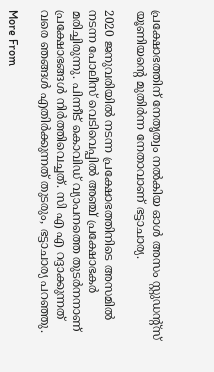പ്രക്ഷോഭത്തിന് നേതൃത്വം നല്‍കിയ ഓള്‍ അസം സ്റ്റുഡന്റ്സ് യൂണിയന്റെ മുതിര്‍ന്ന നേതാവാണ് ഭട്ടാചാര്യ.

2020 ജനുവരിയില്‍ നടന്ന പ്രക്ഷോഭത്തിനിടെ അസമില്‍ നടന്ന പോലീസ് വെടിവെപ്പില്‍ അഞ്ച് പ്രക്ഷോഭകര്‍ മരിച്ചിരുന്നു. പിന്നീട് കൊവിഡ് വ്യാപനത്തെ തുടര്‍നനാണ് പ്രക്ഷോഭങ്ങള്‍ നിര്‍ത്തിവെച്ചത്. സി എ എ റദ്ദാക്കുന്നത് വരെ ഞങ്ങള്‍ എതിര്‍ക്കുന്നത് തുടരും, ഭട്ടാചാര്യ പറഞ്ഞു.

More From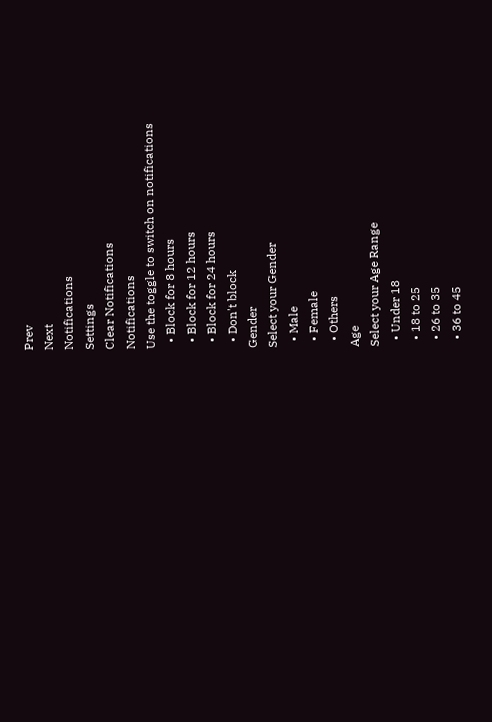Prev
Next
Notifications
Settings
Clear Notifications
Notifications
Use the toggle to switch on notifications
  • Block for 8 hours
  • Block for 12 hours
  • Block for 24 hours
  • Don't block
Gender
Select your Gender
  • Male
  • Female
  • Others
Age
Select your Age Range
  • Under 18
  • 18 to 25
  • 26 to 35
  • 36 to 45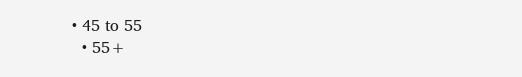• 45 to 55
  • 55+